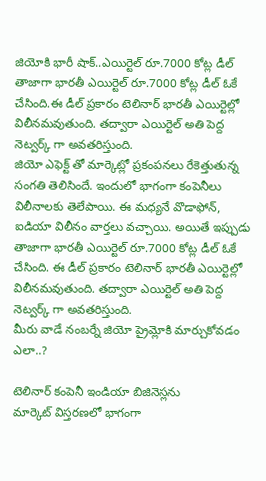జియోకి భారీ షాక్..ఎయిర్టెల్ రూ.7000 కోట్ల డీల్
తాజాగా భారతీ ఎయిర్టెల్ రూ.7000 కోట్ల డీల్ ఓకే చేసింది.ఈ డీల్ ప్రకారం టెలినార్ భారతీ ఎయిర్టెల్లో విలీనమవుతుంది. తద్వారా ఎయిర్టెల్ అతి పెద్ద నెట్వర్క్ గా అవతరిస్తుంది.
జియో ఎఫెక్ట్ తో మార్కెట్లో ప్రకంపనలు రేకెత్తుతున్న సంగతి తెలిసిందే. ఇందులో భాగంగా కంపెనీలు విలీనాలకు తెలేపాయి. ఈ మధ్యనే వొడాఫోన్, ఐడియా విలీనం వార్తలు వచ్చాయి. అయితే ఇప్పుడు తాజాగా భారతీ ఎయిర్టెల్ రూ.7000 కోట్ల డీల్ ఓకే చేసింది. ఈ డీల్ ప్రకారం టెలినార్ భారతీ ఎయిర్టెల్లో విలీనమవుతుంది. తద్వారా ఎయిర్టెల్ అతి పెద్ద నెట్వర్క్ గా అవతరిస్తుంది.
మీరు వాడే నంబర్నే జియో ప్రైమ్లోకి మార్చుకోవడం ఎలా..?

టెలినార్ కంపెనీ ఇండియా బిజినెస్లను
మార్కెట్ విస్తరణలో భాగంగా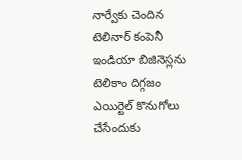నార్వేకు చెందిన టెలినార్ కంపెనీ ఇండియా బిజినెస్లను టెలికాం దిగ్గజం ఎయిర్టెల్ కొనుగోలు చేసేందుకు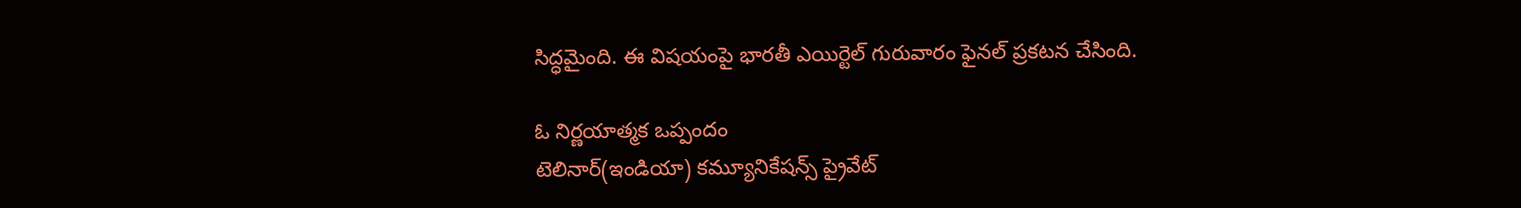సిద్ధమైంది. ఈ విషయంపై భారతీ ఎయిర్టెల్ గురువారం ఫైనల్ ప్రకటన చేసింది.

ఓ నిర్ణయాత్మక ఒప్పందం
టెలినార్(ఇండియా) కమ్యూనికేషన్స్ ప్రైవేట్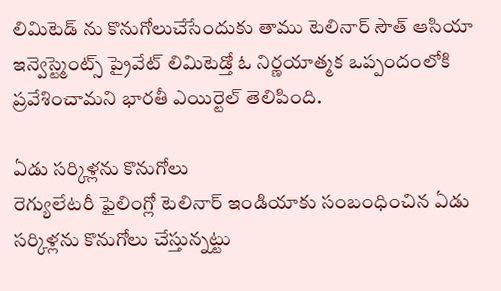లిమిటెడ్ ను కొనుగోలుచేసేందుకు తాము టెలినార్ సౌత్ ఆసియా ఇన్వెస్ట్మెంట్స్ ప్రైవేట్ లిమిటెడ్తో ఓ నిర్ణయాత్మక ఒప్పందంలోకి ప్రవేశించామని భారతీ ఎయిర్టెల్ తెలిపింది.

ఏడు సర్కిళ్లను కొనుగోలు
రెగ్యులేటరీ ఫైలింగ్లో టెలినార్ ఇండియాకు సంబంధించిన ఏడు సర్కిళ్లను కొనుగోలు చేస్తున్నట్టు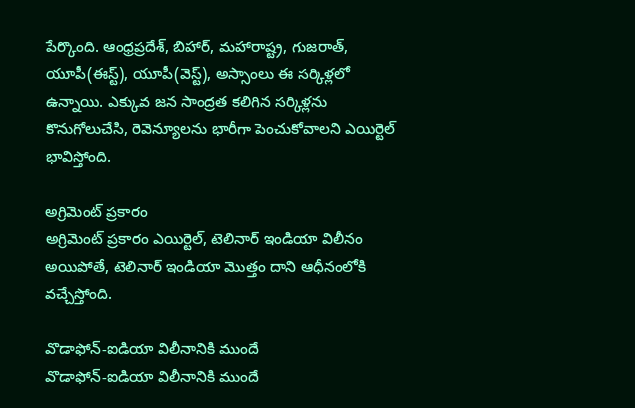పేర్కొంది. ఆంధ్రప్రదేశ్, బిహార్, మహారాష్ట్ర, గుజరాత్, యూపీ(ఈస్ట్), యూపీ(వెస్ట్), అస్సాంలు ఈ సర్కిళ్లలో ఉన్నాయి. ఎక్కువ జన సాంద్రత కలిగిన సర్కిళ్లను కొనుగోలుచేసి, రెవెన్యూలను భారీగా పెంచుకోవాలని ఎయిర్టెల్ భావిస్తోంది.

అగ్రిమెంట్ ప్రకారం
అగ్రిమెంట్ ప్రకారం ఎయిర్టెల్, టెలినార్ ఇండియా విలీనం అయిపోతే, టెలినార్ ఇండియా మొత్తం దాని ఆధీనంలోకి వచ్చేస్తోంది.

వొడాఫోన్-ఐడియా విలీనానికి ముందే
వొడాఫోన్-ఐడియా విలీనానికి ముందే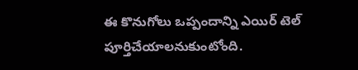ఈ కొనుగోలు ఒప్పందాన్ని ఎయిర్ టెల్ పూర్తిచేయాలనుకుంటోంది.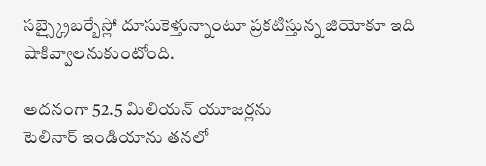సబ్స్క్రైబర్బేస్లో దూసుకెళ్తున్నాంటూ ప్రకటిస్తున్న జియోకూ ఇది షాకివ్వాలనుకుంటోంది.

అదనంగా 52.5 మిలియన్ యూజర్లను
టెలినార్ ఇండియాను తనలో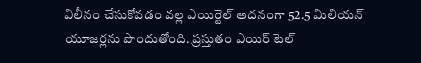విలీనం చేసుకోవడం వల్ల ఎయిర్టెల్ అదనంగా 52.5 మిలియన్ యూజర్లను పొందుతోంది. ప్రస్తుతం ఎయిర్ టెల్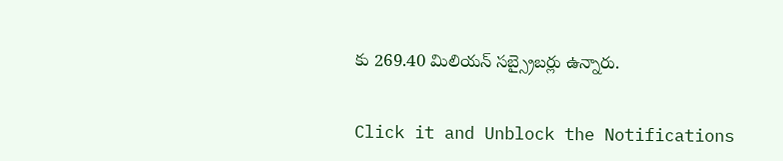కు 269.40 మిలియన్ సబ్స్రైబర్లు ఉన్నారు.


Click it and Unblock the Notifications